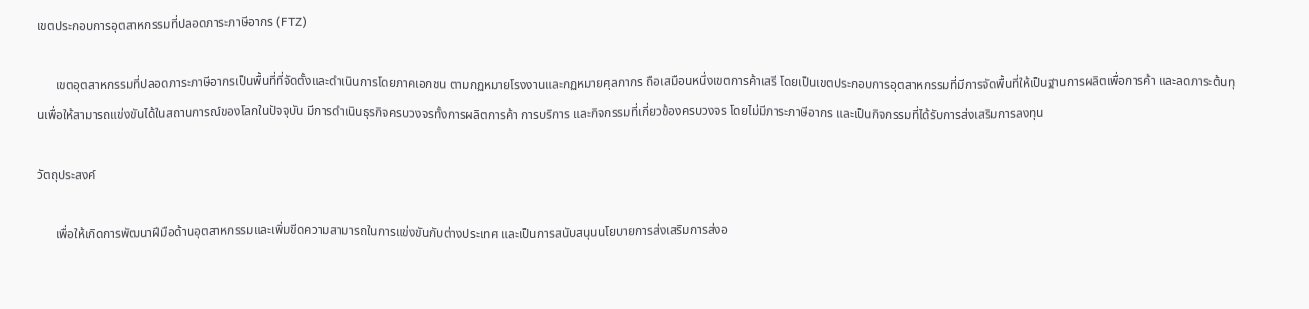เขตประกอบการอุตสาหกรรมที่ปลอดภาระภาษีอากร (FTZ)

      เขตอุตสาหกรรมที่ปลอดภาระภาษีอากรเป็นพื้นที่ที่จัดตั้งและดำเนินการโดยภาคเอกชน ตามกฏหมายโรงงานและกฏหมายศุลกากร ถือเสมือนหนึ่งเขตการค้าเสรี โดยเป็นเขตประกอบการอุตสาหกรรมที่มีการจัดพื้นที่ให้เป็นฐานการผลิตเพื่อการค้า และลดภาระต้นทุนเพื่อให้สามารถแข่งขันได้ในสถานการณ์ของโลกในปัจจุบัน มีการดำเนินธุรกิจครบวงจรทั้งการผลิตการค้า การบริการ และกิจกรรมที่เกี่ยวข้องครบวงจร โดยไม่มีภาระภาษีอากร และเป็นกิจกรรมที่ได้รับการส่งเสริมการลงทุน

วัตถุประสงค์

      เพื่อให้เกิดการพัฒนาฝีมือด้านอุตสาหกรรมและเพิ่มขีดความสามารถในการแข่งขันกับต่างประเทศ และเป็นการสนับสนุนนโยบายการส่งเสริมการส่งอ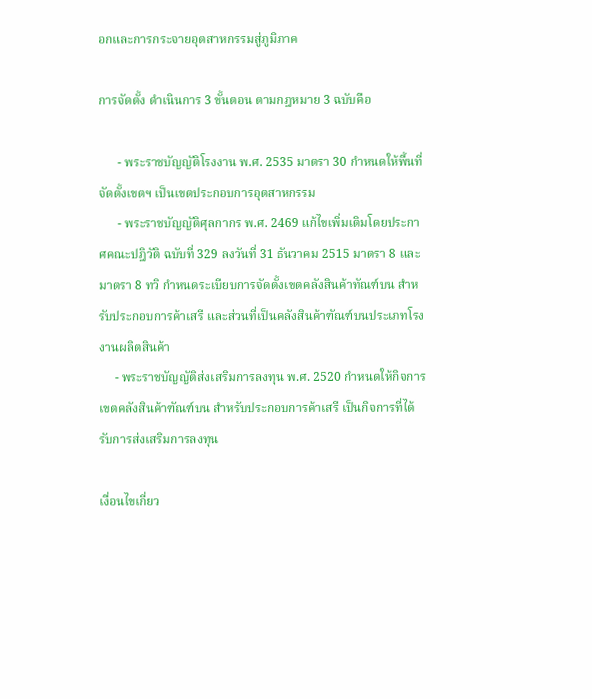อกและการกระจายอุตสาหกรรมสู่ภูมิภาค

การจัดตั้ง ดำเนินการ 3 ขั้นตอน ตามกฎหมาย 3 ฉบับคือ

      - พระราชบัญญัติโรงงาน พ.ศ. 2535 มาตรา 30 กำหนดให้พื้นที่จัดตั้งเขตฯ เป็นเขตประกอบการอุตสาหกรรม
      - พระราชบัญญัติศุลกากร พ.ศ. 2469 แก้ไขเพิ่มเติมโดยประกาศคณะปฎิวัติ ฉบับที่ 329 ลงวันที่ 31 ธันวาคม 2515 มาตรา 8 และมาตรา 8 ทวิ กำหนดระเบียบการจัดตั้งเขตคลังสินค้าทัณฑ์บน สำหรับประกอบการค้าเสรี และส่วนที่เป็นคลังสินค้าฑัณฑ์บนประเภทโรงงานผลิตสินค้า
     - พระราชบัญญัติส่งเสริมการลงทุน พ.ศ. 2520 กำหนดให้กิจการเขตคลังสินค้าฑัณฑ์บน สำหรับประกอบการค้าเสรี เป็นกิจการที่ได้รับการส่งเสริมการลงทุน

เงื่อนไขเกี่ยว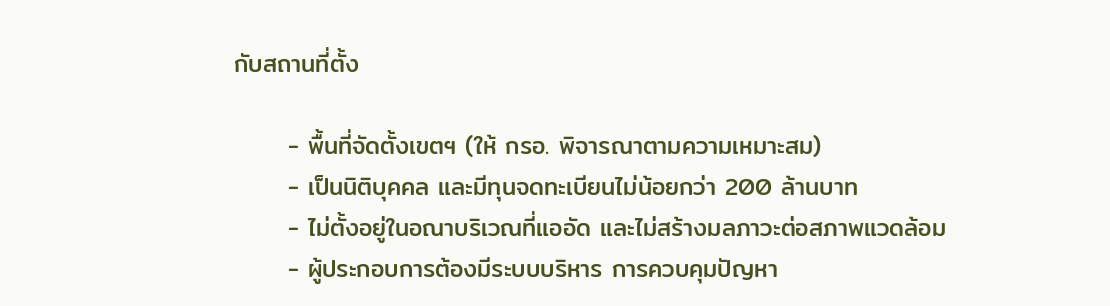กับสถานที่ตั้ง

      - พื้นที่จัดตั้งเขตฯ (ให้ กรอ. พิจารณาตามความเหมาะสม)
      - เป็นนิติบุคคล และมีทุนจดทะเบียนไม่น้อยกว่า 200 ล้านบาท
      - ไม่ตั้งอยู่ในอณาบริเวณที่แออัด และไม่สร้างมลภาวะต่อสภาพแวดล้อม
      - ผู้ประกอบการต้องมีระบบบริหาร การควบคุมปัญหา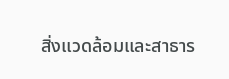สิ่งแวดล้อมและสาธาร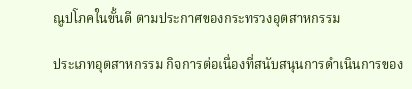ณูปโภคในขั้นดี ตามประกาศของกระทรวงอุตสาหกรรม

ประเภทอุตสาหกรรม กิจการต่อเนื่องที่สนับสนุนการดำเนินการของ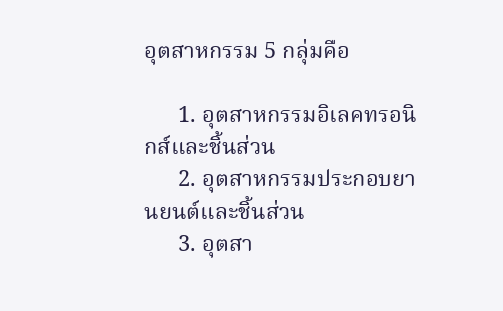อุตสาหกรรม 5 กลุ่มคือ

      1. อุตสาหกรรมอิเลคทรอนิกส์และชิ้นส่วน
      2. อุตสาหกรรมประกอบยานยนต์และชิ้นส่วน
      3. อุตสา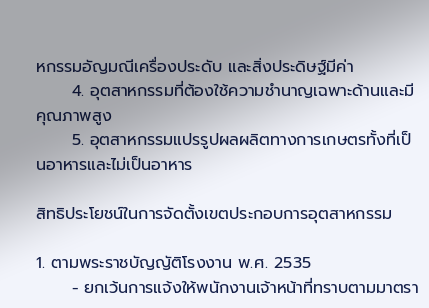หกรรมอัญมณีเครื่องประดับ และสิ่งประดิษฐ์มีค่า
      4. อุตสาหกรรมที่ต้องใช้ความชำนาญเฉพาะด้านและมีคุณภาพสูง
      5. อุตสาหกรรมแปรรูปผลผลิตทางการเกษตรทั้งที่เป็นอาหารและไม่เป็นอาหาร

สิทธิประโยชน์ในการจัดตั้งเขตประกอบการอุตสาหกรรม

1. ตามพระราชบัญญัติโรงงาน พ.ศ. 2535
      - ยกเว้นการแจ้งให้พนักงานเจ้าหน้าที่ทราบตามมาตรา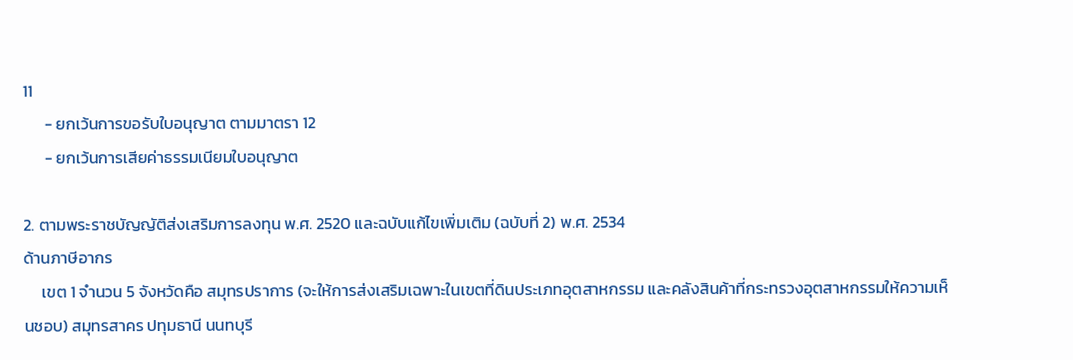11
      - ยกเว้นการขอรับใบอนุญาต ตามมาตรา 12
      - ยกเว้นการเสียค่าธรรมเนียมใบอนุญาต

2. ตามพระราชบัญญัติส่งเสริมการลงทุน พ.ศ. 2520 และฉบับแก้ไขเพิ่มเติม (ฉบับที่ 2) พ.ศ. 2534
ด้านภาษีอากร
     เขต 1 จำนวน 5 จังหวัดคือ สมุทรปราการ (จะให้การส่งเสริมเฉพาะในเขตที่ดินประเภทอุตสาหกรรม และคลังสินค้าที่กระทรวงอุตสาหกรรมให้ความเห็นชอบ) สมุทรสาคร ปทุมธานี นนทบุรี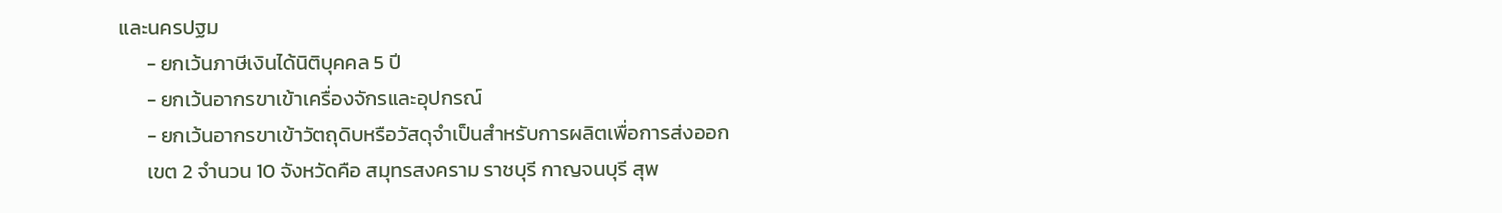และนครปฐม
      - ยกเว้นภาษีเงินได้นิติบุคคล 5 ปี
      - ยกเว้นอากรขาเข้าเครื่องจักรและอุปกรณ์
      - ยกเว้นอากรขาเข้าวัตถุดิบหรือวัสดุจำเป็นสำหรับการผลิตเพื่อการส่งออก
      เขต 2 จำนวน 10 จังหวัดคือ สมุทรสงคราม ราชบุรี กาญจนบุรี สุพ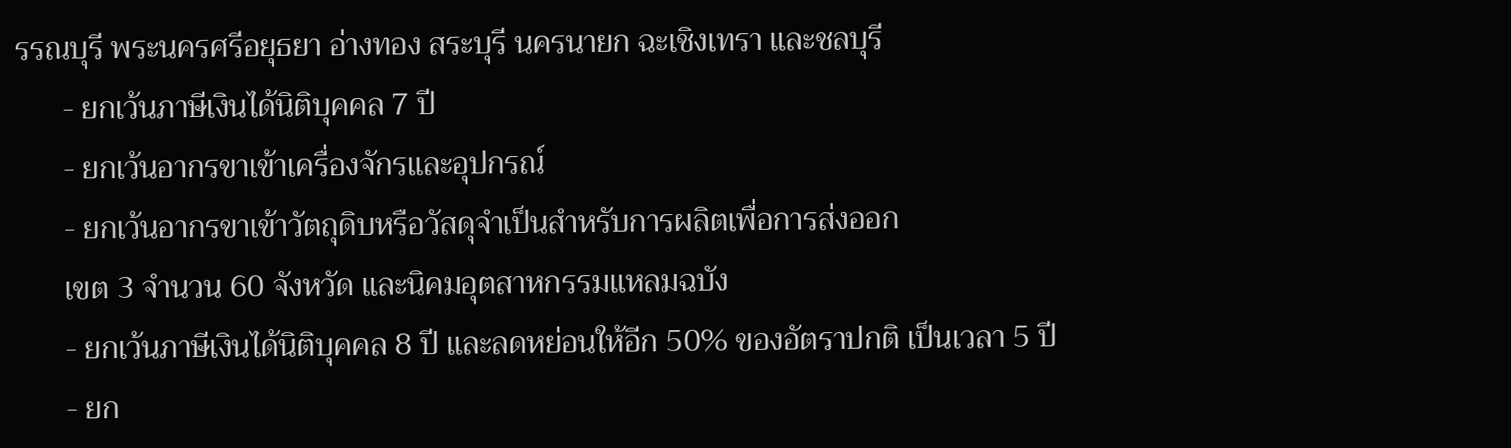รรณบุรี พระนครศรีอยุธยา อ่างทอง สระบุรี นครนายก ฉะเชิงเทรา และชลบุรี
      - ยกเว้นภาษีเงินได้นิติบุคคล 7 ปี
      - ยกเว้นอากรขาเข้าเครื่องจักรและอุปกรณ์
      - ยกเว้นอากรขาเข้าวัตถุดิบหรือวัสดุจำเป็นสำหรับการผลิตเพื่อการส่งออก
      เขต 3 จำนวน 60 จังหวัด และนิคมอุตสาหกรรมแหลมฉบัง
      - ยกเว้นภาษีเงินได้นิติบุคคล 8 ปี และลดหย่อนให้อีก 50% ของอัตราปกติ เป็นเวลา 5 ปี
      - ยก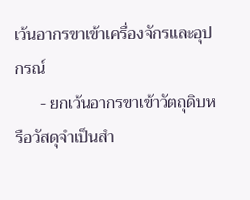เว้นอากรขาเข้าเครื่องจักรและอุปกรณ์
      - ยกเว้นอากรขาเข้าวัตถุดิบหรือวัสดุจำเป็นสำ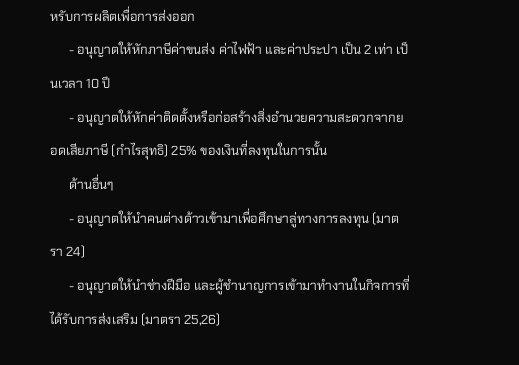หรับการผลิตเพื่อการส่งออก
      - อนุญาตให้หักภาษีค่าขนส่ง ค่าไฟฟ้า และค่าประปา เป็น 2 เท่า เป็นเวลา 10 ปี
      - อนุญาตให้หักค่าติดตั้งหรือก่อสร้างสิ่งอำนวยความสะดวกจากยอดเสียภาษี (กำไรสุทธิ) 25% ของเงินที่ลงทุนในการนั้น
      ด้านอื่นๆ
      - อนุญาตให้นำคนต่างด้าวเข้ามาเพื่อศึกษาลู่ทางการลงทุน (มาตรา 24)
      - อนุญาตให้นำช่างฝีมือ และผู้ชำนาญการเข้ามาทำงานในกิจการที่ได้รับการส่งเสริม (มาตรา 25,26)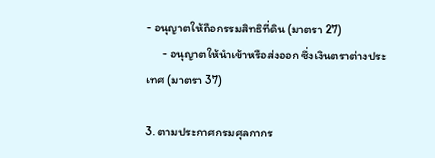- อนุญาตให้ถือกรรมสิทธิที่ดิน (มาตรา 27)
      - อนุญาตให้นำเข้าหรือส่งออก ซึ่งเงินตราต่างประเทศ (มาตรา 37)

3. ตามประกาศกรมศุลกากร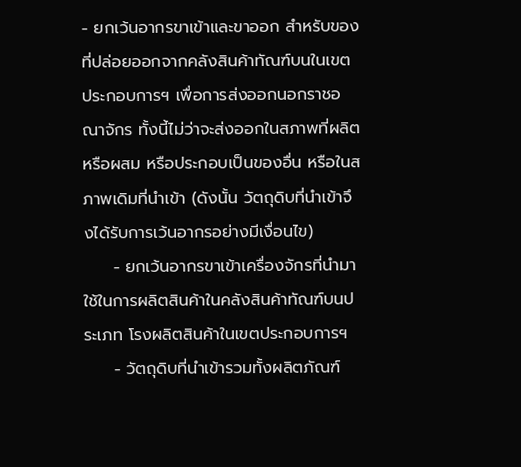- ยกเว้นอากรขาเข้าและขาออก สำหรับของที่ปล่อยออกจากคลังสินค้าทัณฑ์บนในเขตประกอบการฯ เพื่อการส่งออกนอกราชอณาจักร ทั้งนี้ไม่ว่าจะส่งออกในสภาพที่ผลิต หรือผสม หรือประกอบเป็นของอื่น หรือในสภาพเดิมที่นำเข้า (ดังนั้น วัตถุดิบที่นำเข้าจึงได้รับการเว้นอากรอย่างมีเงื่อนไข)
     - ยกเว้นอากรขาเข้าเครื่องจักรที่นำมาใช้ในการผลิตสินค้าในคลังสินค้าทัณฑ์บนประเภท โรงผลิตสินค้าในเขตประกอบการฯ
     - วัตถุดิบที่นำเข้ารวมทั้งผลิตภัณฑ์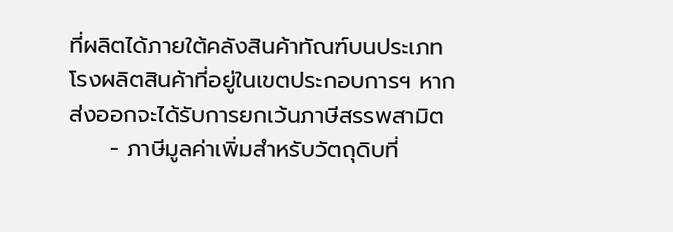ที่ผลิตได้ภายใต้คลังสินค้าทัณฑ์บนประเภทโรงผลิตสินค้าที่อยู่ในเขตประกอบการฯ หากส่งออกจะได้รับการยกเว้นภาษีสรรพสามิต
     - ภาษีมูลค่าเพิ่มสำหรับวัตถุดิบที่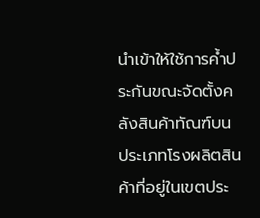นำเข้าให้ใช้การค้ำประกันขณะจัดตั้งคลังสินค้าทัณฑ์บน ประเภทโรงผลิตสินค้าที่อยู่ในเขตประ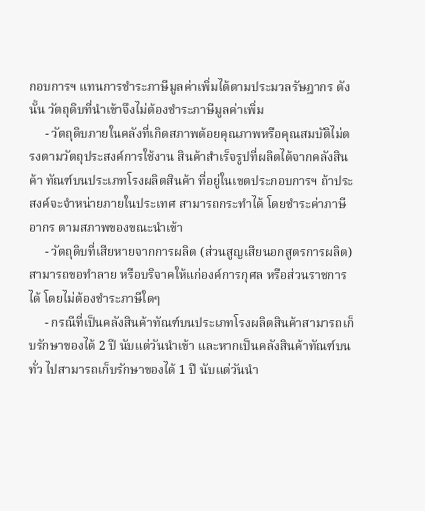กอบการฯ แทนการชำระภาษีมูลค่าเพิ่มได้ตามประมวลรัษฎากร ดังนั้น วัตถุดิบที่นำเข้าจึงไม่ต้องชำระภาษีมูลค่าเพิ่ม
     - วัตถุดิบภายในคลังที่เกิดสภาพด้อยคุณภาพหรือคุณสมบัติไม่ตรงตามวัตถุประสงค์การใช้งาน สินค้าสำเร็จรูปที่ผลิตได้จากคลังสินค้า ทัณฑ์บนประเภทโรงผลิตสินค้า ที่อยู่ในเขตประกอบการฯ ถ้าประสงค์จะจำหน่ายภายในประเทศ สามารถกระทำได้ โดยชำระค่าภาษีอากร ตามสภาพของขณะนำเข้า
     - วัตถุดิบที่เสียหายจากการผลิต (ส่วนสูญเสียนอกสูตรการผลิต) สามารถขอทำลาย หรือบริจาคให้แก่องค์การกุศล หรือส่วนราชการได้ โดยไม่ต้องชำระภาษีใดๆ
     - กรณีที่เป็นคลังสินค้าทัณฑ์บนประเภทโรงผลิตสินค้าสามารถเก็บรักษาของได้ 2 ปี นับแต่วันนำเข้า และหากเป็นคลังสินค้าทัณฑ์บนทั่ว ไปสามารถเก็บรักษาของได้ 1 ปี นับแต่วันนำ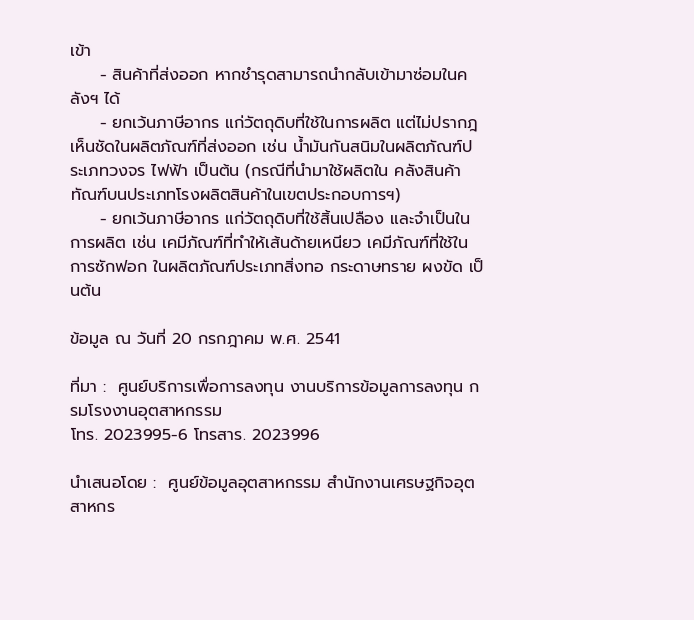เข้า
     - สินค้าที่ส่งออก หากชำรุดสามารถนำกลับเข้ามาซ่อมในคลังฯ ได้
     - ยกเว้นภาษีอากร แก่วัตถุดิบที่ใช้ในการผลิต แต่ไม่ปรากฎเห็นชัดในผลิตภัณฑ์ที่ส่งออก เช่น น้ำมันกันสนิมในผลิตภัณฑ์ประเภทวงจร ไฟฟ้า เป็นต้น (กรณีที่นำมาใช้ผลิตใน คลังสินค้าทัณฑ์บนประเภทโรงผลิตสินค้าในเขตประกอบการฯ)
     - ยกเว้นภาษีอากร แก่วัตถุดิบที่ใช้สิ้นเปลือง และจำเป็นในการผลิต เช่น เคมีภัณฑ์ที่ทำให้เส้นด้ายเหนียว เคมีภัณฑ์ที่ใช้ในการซักฟอก ในผลิตภัณฑ์ประเภทสิ่งทอ กระดาษทราย ผงขัด เป็นต้น

ข้อมูล ณ วันที่ 20 กรกฎาคม พ.ศ. 2541

ที่มา :  ศูนย์บริการเพื่อการลงทุน งานบริการข้อมูลการลงทุน กรมโรงงานอุตสาหกรรม
โทร. 2023995-6 โทรสาร. 2023996

นำเสนอโดย :  ศูนย์ข้อมูลอุตสาหกรรม สำนักงานเศรษฐกิจอุตสาหกร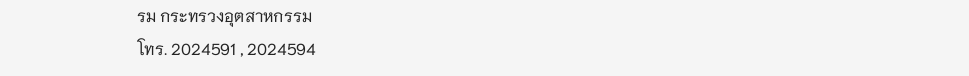รม กระทรวงอุตสาหกรรม
โทร. 2024591 , 2024594